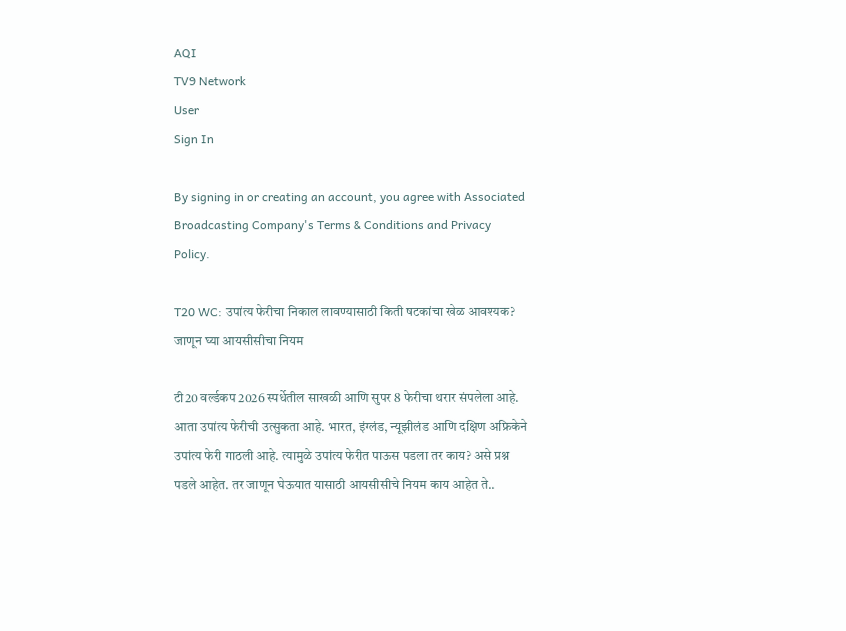AQI
TV9 Network
User
Sign In

By signing in or creating an account, you agree with Associated Broadcasting Company's Terms & Conditions and Privacy Policy.

T20 WC: उपांत्य फेरीचा निकाल लावण्यासाठी किती षटकांचा खेळ आवश्यक? जाणून घ्या आयसीसीचा नियम

टी20 वर्ल्डकप 2026 स्पर्धेतील साखळी आणि सुपर 8 फेरीचा थरार संपलेला आहे. आता उपांत्य फेरीची उत्सुकता आहे. भारत, इंग्लंड, न्यूझीलंड आणि दक्षिण अफ्रिकेने उपांत्य फेरी गाठली आहे. त्यामुळे उपांत्य फेरीत पाऊस पडला तर काय? असे प्रश्न पडले आहेत. तर जाणून घेऊयात यासाठी आयसीसीचे नियम काय आहेत ते..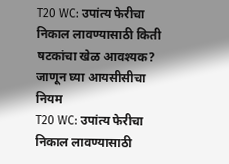T20 WC: उपांत्य फेरीचा निकाल लावण्यासाठी किती षटकांचा खेळ आवश्यक? जाणून घ्या आयसीसीचा नियम
T20 WC: उपांत्य फेरीचा निकाल लावण्यासाठी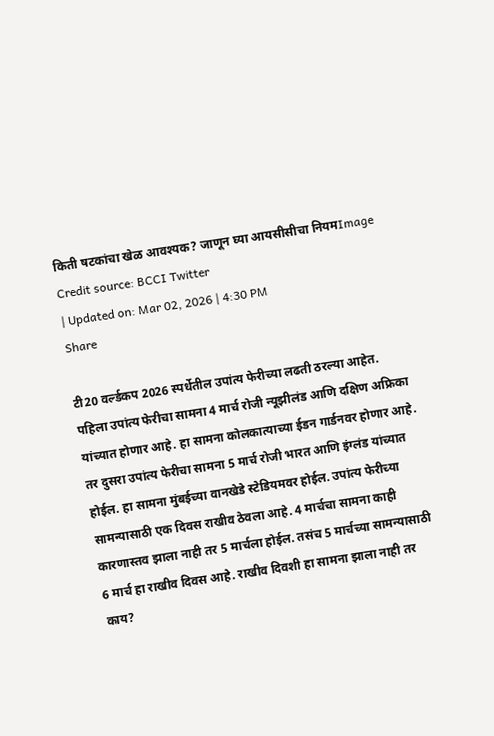किती षटकांचा खेळ आवश्यक? जाणून घ्या आयसीसीचा नियमImage Credit source: BCCI Twitter
| Updated on: Mar 02, 2026 | 4:30 PM
Share

टी20 वर्ल्डकप 2026 स्पर्धेतील उपांत्य फेरीच्या लढती ठरल्या आहेत. पहिला उपांत्य फेरीचा सामना 4 मार्च रोजी न्यूझीलंड आणि दक्षिण अफ्रिका यांच्यात होणार आहे. हा सामना कोलकात्याच्या ईडन गार्डनवर होणार आहे. तर दुसरा उपांत्य फेरीचा सामना 5 मार्च रोजी भारत आणि इंग्लंड यांच्यात होईल. हा सामना मुंबईच्या वानखेडे स्टेडियमवर होईल. उपांत्य फेरीच्या सामन्यासाठी एक दिवस राखीव ठेवला आहे. 4 मार्चचा सामना काही कारणास्तव झाला नाही तर 5 मार्चला होईल. तसंच 5 मार्चच्या सामन्यासाठी 6 मार्च हा राखीव दिवस आहे. राखीव दिवशी हा सामना झाला नाही तर काय?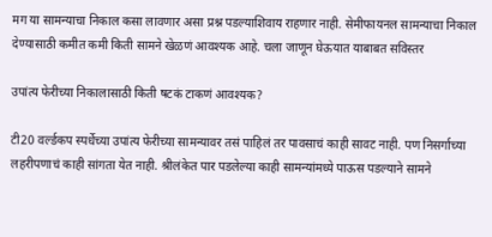मग या सामन्याचा निकाल कसा लावणार असा प्रश्न पडल्याशिवाय राहणार नाही. सेमीफायनल सामन्याचा निकाल देण्यासाठी कमीत कमी किती सामने खेळणं आवश्यक आहे. चला जाणून घेऊयात याबाबत सविस्तर

उपांत्य फेरीच्या निकालासाठी किती षटकं टाकणं आवश्यक?

टी20 वर्ल्डकप स्पर्धेच्या उपांत्य फेरीच्या सामन्यावर तसं पाहिलं तर पावसाचं काही सावट नाही. पण निसर्गाच्या लहरीपणाचं काही सांगता येत नाही. श्रीलंकेत पार पडलेल्या काही सामन्यांमध्ये पाऊस पडल्याने सामने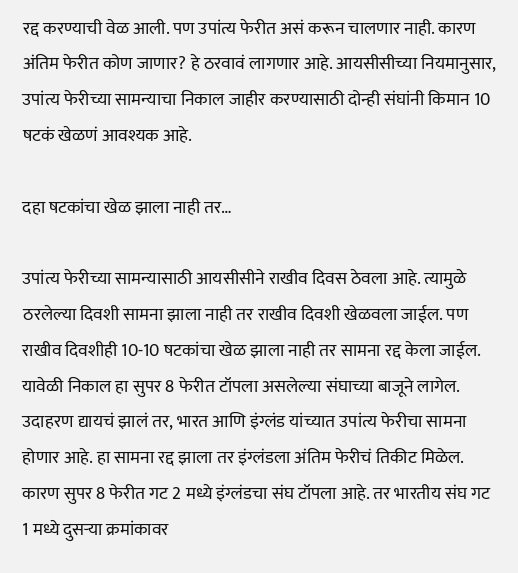रद्द करण्याची वेळ आली. पण उपांत्य फेरीत असं करून चालणार नाही. कारण अंतिम फेरीत कोण जाणार? हे ठरवावं लागणार आहे. आयसीसीच्या नियमानुसार, उपांत्य फेरीच्या सामन्याचा निकाल जाहीर करण्यासाठी दोन्ही संघांनी किमान 10 षटकं खेळणं आवश्यक आहे.

दहा षटकांचा खेळ झाला नाही तर…

उपांत्य फेरीच्या सामन्यासाठी आयसीसीने राखीव दिवस ठेवला आहे. त्यामुळे ठरलेल्या दिवशी सामना झाला नाही तर राखीव दिवशी खेळवला जाईल. पण राखीव दिवशीही 10-10 षटकांचा खेळ झाला नाही तर सामना रद्द केला जाईल. यावेळी निकाल हा सुपर 8 फेरीत टॉपला असलेल्या संघाच्या बाजूने लागेल. उदाहरण द्यायचं झालं तर, भारत आणि इंग्लंड यांच्यात उपांत्य फेरीचा सामना होणार आहे. हा सामना रद्द झाला तर इंग्लंडला अंतिम फेरीचं तिकीट मिळेल. कारण सुपर 8 फेरीत गट 2 मध्ये इंग्लंडचा संघ टॉपला आहे. तर भारतीय संघ गट 1 मध्ये दुसऱ्या क्रमांकावर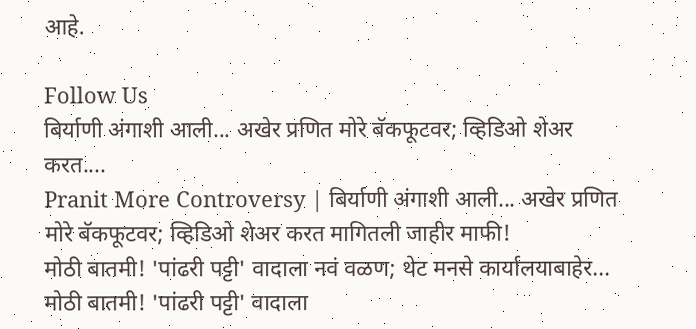आहे.

Follow Us
बिर्याणी अंगाशी आली... अखेर प्रणित मोरे बॅकफूटवर; व्हिडिओ शेअर करत....
Pranit More Controversy | बिर्याणी अंगाशी आली... अखेर प्रणित मोरे बॅकफूटवर; व्हिडिओ शेअर करत मागितली जाहीर माफी!
मोठी बातमी! 'पांढरी पट्टी' वादाला नवं वळण; थेट मनसे कार्यालयाबाहेर...
मोठी बातमी! 'पांढरी पट्टी' वादाला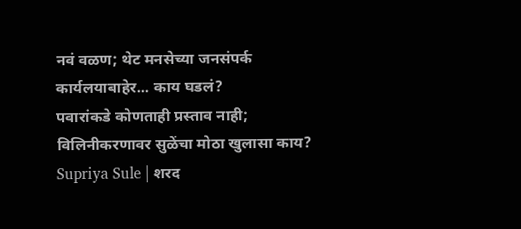नवं वळण; थेट मनसेच्या जनसंपर्क कार्यलयाबाहेर... काय घडलं?
पवारांकडे कोणताही प्रस्ताव नाही; विलिनीकरणावर सुळेंचा मोठा खुलासा काय?
Supriya Sule | शरद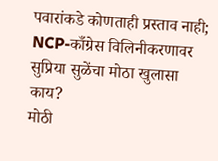पवारांकडे कोणताही प्रस्ताव नाही;  NCP-काँग्रेस विलिनीकरणावर सुप्रिया सुळेंचा मोठा खुलासा काय?
मोठी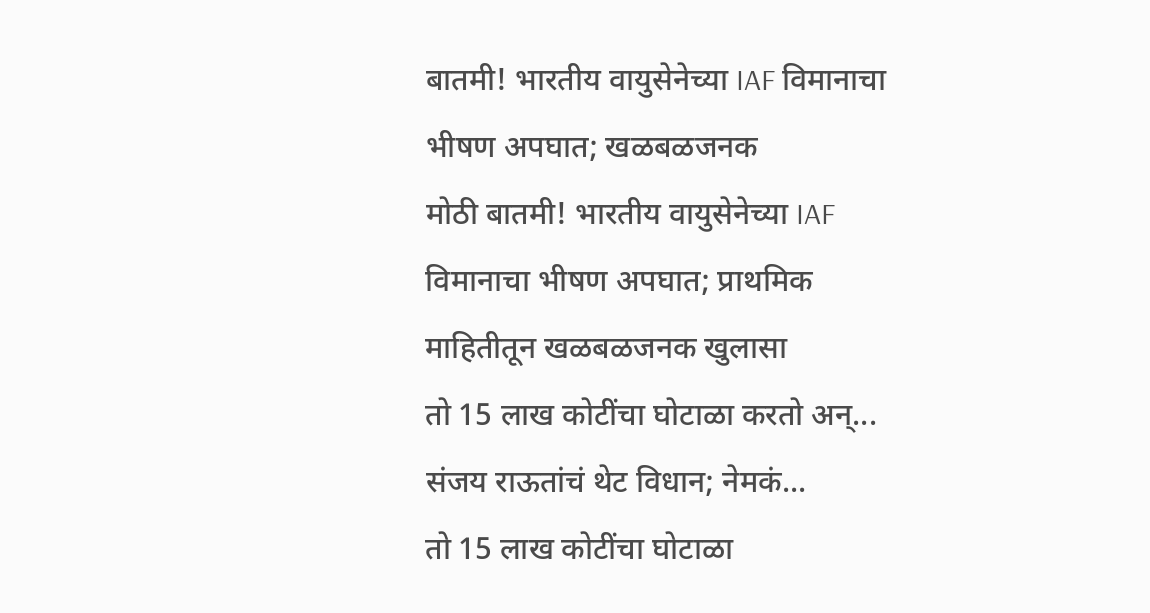बातमी! भारतीय वायुसेनेच्या IAF विमानाचा भीषण अपघात; खळबळजनक
मोठी बातमी! भारतीय वायुसेनेच्या IAF विमानाचा भीषण अपघात; प्राथमिक माहितीतून खळबळजनक खुलासा
तो 15 लाख कोटींचा घोटाळा करतो अन्... संजय राऊतांचं थेट विधान; नेमकं...
तो 15 लाख कोटींचा घोटाळा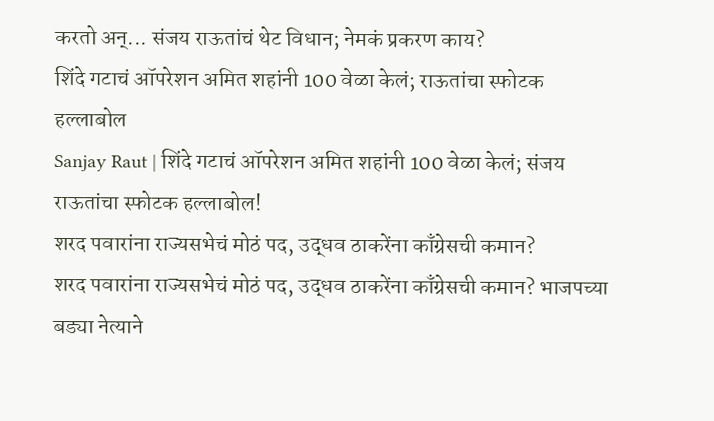करतो अन्... संजय राऊतांचं थेट विधान; नेमकं प्रकरण काय?
शिंदे गटाचं ऑपरेशन अमित शहांनी 100 वेळा केलं; राऊतांचा स्फोटक हल्लाबोल
Sanjay Raut | शिंदे गटाचं ऑपरेशन अमित शहांनी 100 वेळा केलं; संजय राऊतांचा स्फोटक हल्लाबोल!
शरद पवारांना राज्यसभेचं मोठं पद, उद्धव ठाकरेंना काँग्रेसची कमान?
शरद पवारांना राज्यसभेचं मोठं पद, उद्धव ठाकरेंना काँग्रेसची कमान? भाजपच्या बड्या नेत्याने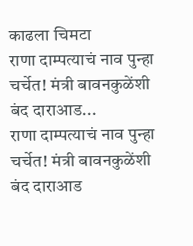काढला चिमटा
राणा दाम्पत्याचं नाव पुन्हा चर्चेत! मंत्री बावनकुळेंशी बंद दाराआड...
राणा दाम्पत्याचं नाव पुन्हा चर्चेत! मंत्री बावनकुळेंशी बंद दाराआड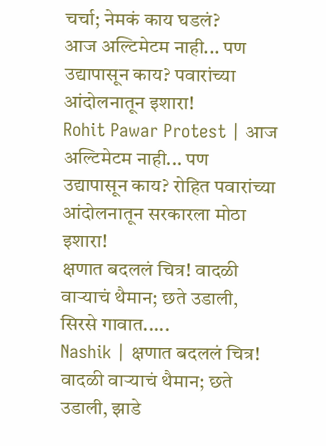चर्चा; नेमकं काय घडलं?
आज अल्टिमेटम नाही... पण उद्यापासून काय? पवारांच्या आंदोलनातून इशारा!
Rohit Pawar Protest | आज अल्टिमेटम नाही... पण उद्यापासून काय? रोहित पवारांच्या आंदोलनातून सरकारला मोठा इशारा!
क्षणात बदललं चित्र! वादळी वाऱ्याचं थैमान; छते उडाली, सिरसे गावात.....
Nashik | क्षणात बदललं चित्र! वादळी वाऱ्याचं थैमान; छते उडाली, झाडे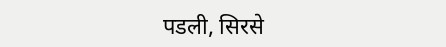पडली, सिरसे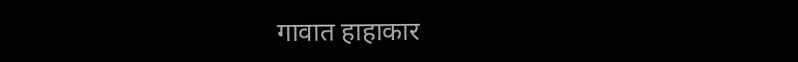गावात हाहाकार